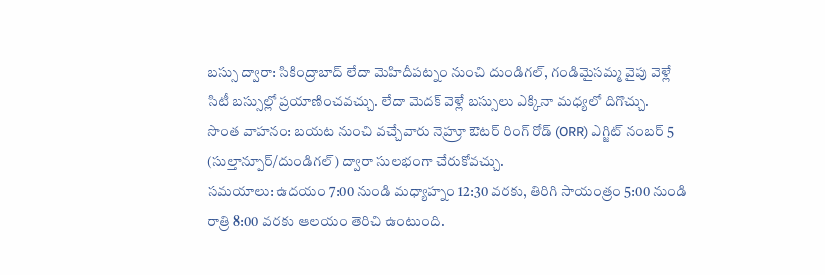బస్సు ద్వారా: సికింద్రాబాద్ లేదా మెహిదీపట్నం నుంచి దుండిగల్, గండిమైసమ్మ వైపు వెళ్లే సిటీ బస్సుల్లో ప్రయాణించవచ్చు. లేదా మెదక్ వెళ్లే బస్సులు ఎక్కినా మధ్యలో దిగొచ్చు.
సొంత వాహనం: బయట నుంచి వచ్చేవారు నెహ్రూ ఔటర్ రింగ్ రోడ్ (ORR) ఎగ్జిట్ నంబర్ 5 (సుల్తాన్పూర్/దుండిగల్) ద్వారా సులభంగా చేరుకోవచ్చు.
సమయాలు: ఉదయం 7:00 నుండి మధ్యాహ్నం 12:30 వరకు, తిరిగి సాయంత్రం 5:00 నుండి రాత్రి 8:00 వరకు ఆలయం తెరిచి ఉంటుంది.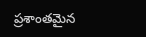ప్రశాంతమైన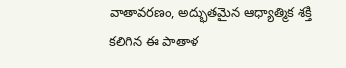వాతావరణం, అద్భుతమైన ఆధ్యాత్మిక శక్తి కలిగిన ఈ పాతాళ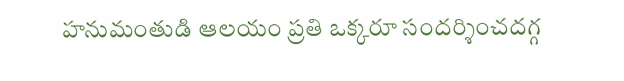హనుమంతుడి ఆలయం ప్రతి ఒక్కరూ సందర్శించదగ్గ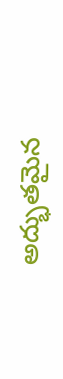అద్భుతమైన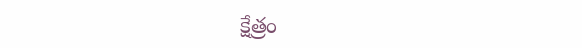క్షేత్రం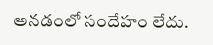అనడంలో సందేహం లేదు.